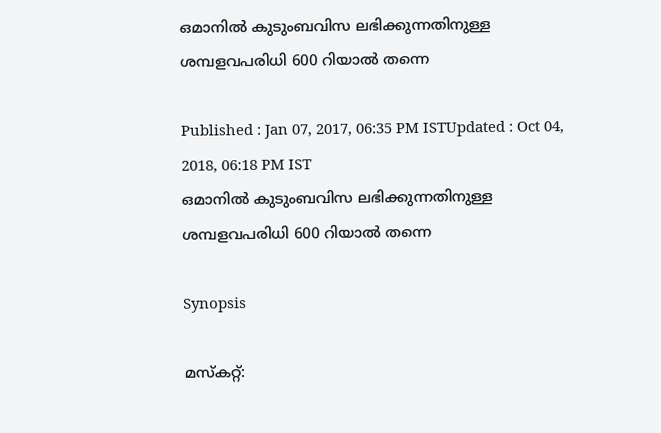ഒമാനിൽ കുടുംബവിസ ലഭിക്കുന്നതിനുള്ള ശമ്പളവപരിധി 600 റിയാല്‍ തന്നെ

Published : Jan 07, 2017, 06:35 PM ISTUpdated : Oct 04, 2018, 06:18 PM IST
ഒമാനിൽ കുടുംബവിസ ലഭിക്കുന്നതിനുള്ള ശമ്പളവപരിധി 600 റിയാല്‍ തന്നെ

Synopsis

മസ്കറ്റ്: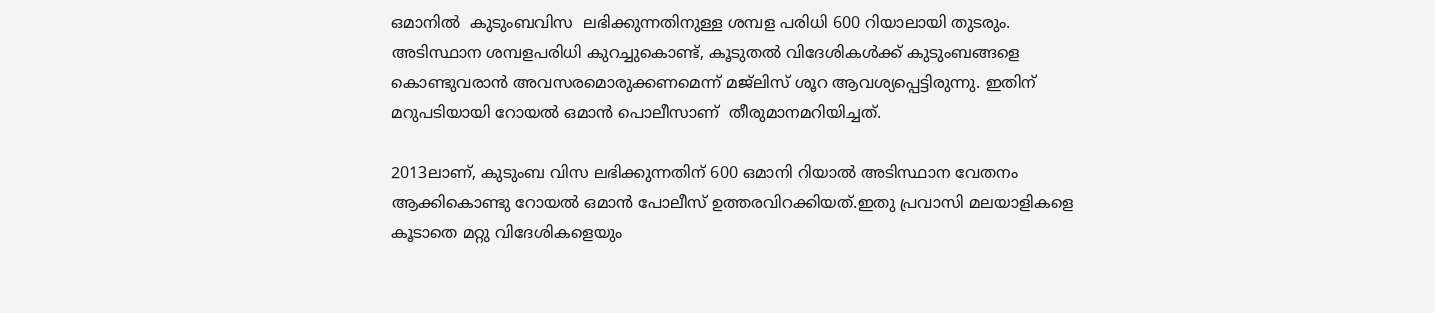ഒമാനിൽ  കുടുംബവിസ  ലഭിക്കുന്നതിനുള്ള ശമ്പള പരിധി 600 റിയാലായി തുടരും. അടിസ്ഥാന ശമ്പളപരിധി കുറച്ചുകൊണ്ട്, കൂടുതൽ വിദേശികൾക്ക് കുടുംബങ്ങളെ കൊണ്ടുവരാൻ അവസരമൊരുക്കണമെന്ന് മജ്‍ലിസ് ശൂറ ആവശ്യപ്പെട്ടിരുന്നു. ഇതിന് മറുപടിയായി റോയൽ ഒമാൻ പൊലീസാണ്  തീരുമാനമറിയിച്ചത്.

2013ലാണ്, കുടുംബ വിസ ലഭിക്കുന്നതിന് 600 ഒമാനി റിയാൽ അടിസ്ഥാന വേതനം ആക്കികൊണ്ടു റോയല്‍ ഒമാന്‍ പോലീസ് ഉത്തരവിറക്കിയത്.ഇതു പ്രവാസി മലയാളികളെ കൂടാതെ മറ്റു വിദേശികളെയും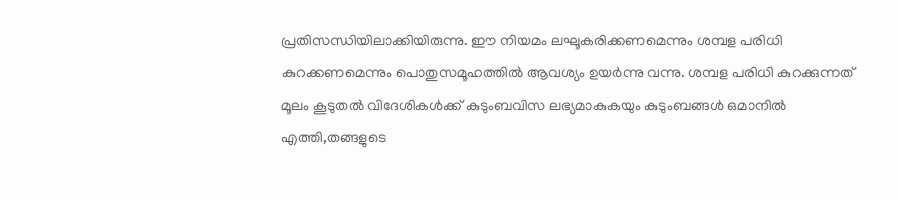പ്രതിസന്ധിയിലാക്കിയിരുന്നു. ഈ നിയമം ലഘൂകരിക്കണമെന്നും ശമ്പള പരിധി കുറക്കണമെന്നും പൊതുസമൂഹത്തിൽ ആവശ്യം ഉയർന്നു വന്നു. ശമ്പള പരിധി കുറക്കുന്നത് മൂലം കൂടുതല്‍ വിദേശികൾക്ക് കുടുംബവിസ ലഭ്യമാകുകയും കുടുംബങ്ങള്‍ ഒമാനിൽ എത്തി,തങ്ങളുടെ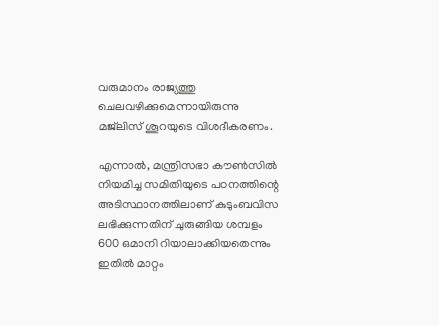വരുമാനം രാജ്യത്തു ചെലവഴിക്കുമെന്നായിരുന്നു മജ്‌ലിസ് ശൂറയുടെ വിശദീകരണം.

എന്നാല്‍, മന്ത്രിസഭാ കൗണ്‍സില്‍ നിയമിച്ച സമിതിയുടെ പഠനത്തിന്റെ അടിസ്ഥാനത്തിലാണ് കുടുംബവിസ ലഭിക്കുന്നതിന് ചുരുങ്ങിയ ശമ്പളം 600 ഒമാനി റിയാലാക്കിയതെന്നും ഇതില്‍ മാറ്റം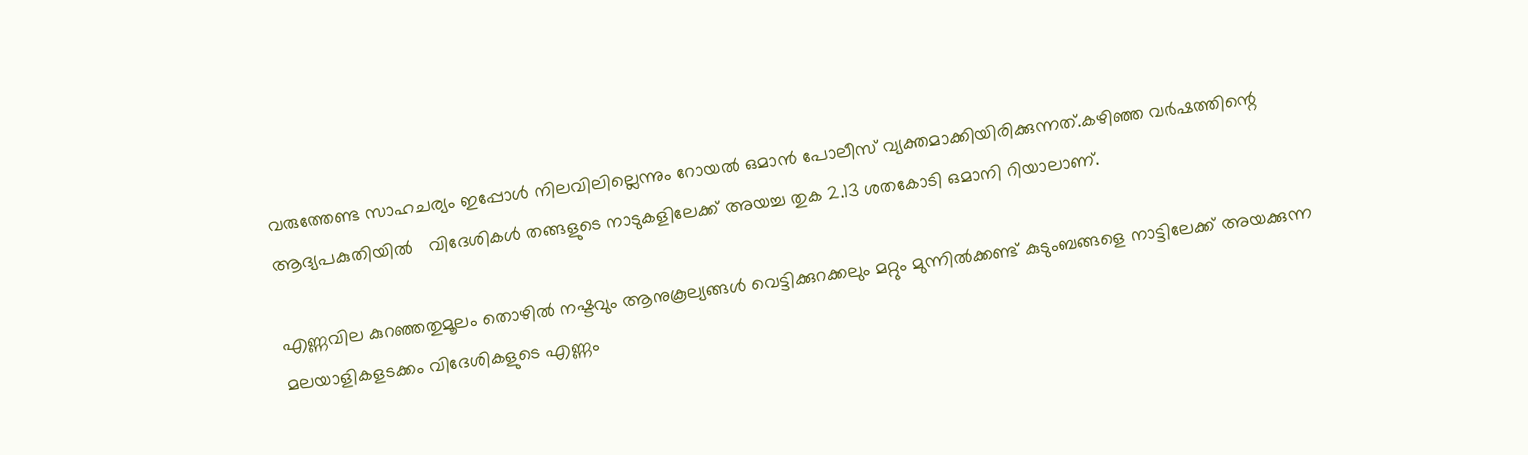വരുത്തേണ്ട സാഹചര്യം ഇപ്പോൾ നിലവിലില്ലെന്നും റോയൽ ഒമാൻ പോലീസ് വ്യക്തമാക്കിയിരിക്കുന്നത്.കഴിഞ്ഞ വർഷത്തിന്റെ  ആദ്യപകുതിയിൽ   വിദേശികള്‍ തങ്ങളുടെ നാടുകളിലേക്ക് അയച്ച തുക 2.13 ശതകോടി ഒമാനി റിയാലാണ്.

എണ്ണവില കുറഞ്ഞതുമൂലം തൊഴില്‍ നഷ്ടവും ആനുകൂല്യങ്ങള്‍ വെട്ടിക്കുറക്കലും മറ്റും മുന്നില്‍ക്കണ്ട് കുടുംബങ്ങളെ നാട്ടിലേക്ക് അയക്കുന്ന മലയാളികളടക്കം വിദേശികളുടെ എണ്ണം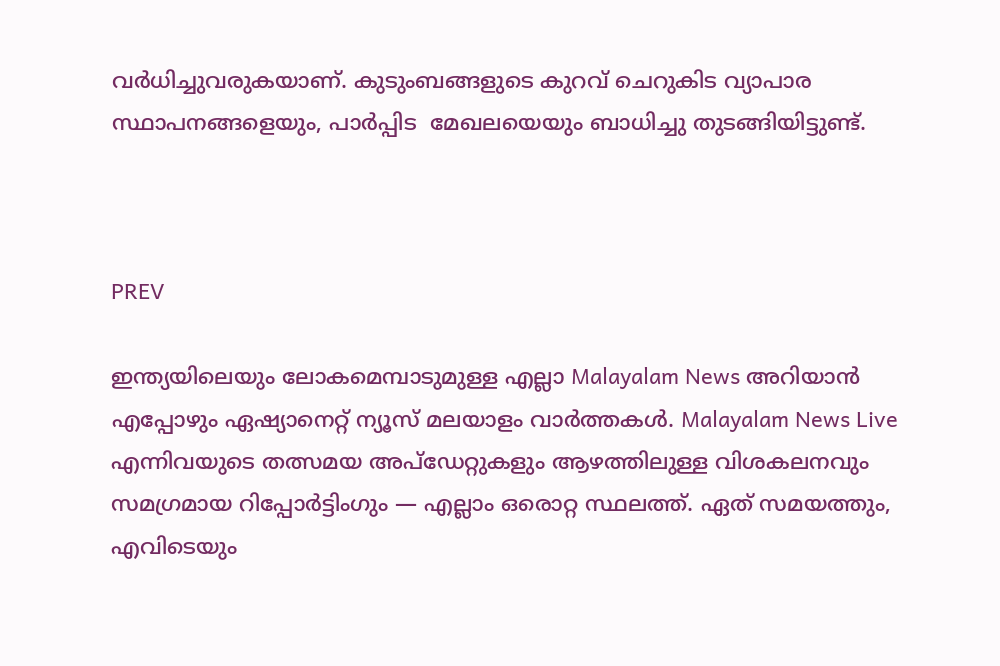വര്‍ധിച്ചുവരുകയാണ്. കുടുംബങ്ങളുടെ കുറവ് ചെറുകിട വ്യാപാര സ്ഥാപനങ്ങളെയും, പാർപ്പിട  മേഖലയെയും ബാധിച്ചു തുടങ്ങിയിട്ടുണ്ട്.



PREV

ഇന്ത്യയിലെയും ലോകമെമ്പാടുമുള്ള എല്ലാ Malayalam News അറിയാൻ എപ്പോഴും ഏഷ്യാനെറ്റ് ന്യൂസ് മലയാളം വാർത്തകൾ. Malayalam News Live എന്നിവയുടെ തത്സമയ അപ്‌ഡേറ്റുകളും ആഴത്തിലുള്ള വിശകലനവും സമഗ്രമായ റിപ്പോർട്ടിംഗും — എല്ലാം ഒരൊറ്റ സ്ഥലത്ത്. ഏത് സമയത്തും, എവിടെയും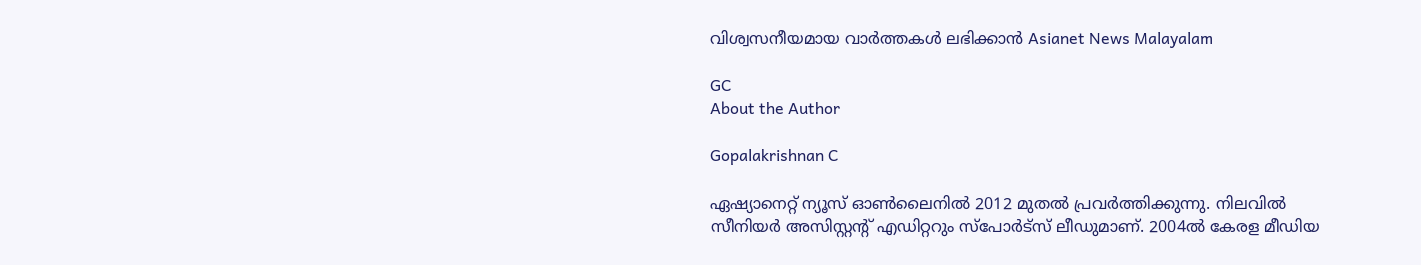വിശ്വസനീയമായ വാർത്തകൾ ലഭിക്കാൻ Asianet News Malayalam

GC
About the Author

Gopalakrishnan C

ഏഷ്യാനെറ്റ് ന്യൂസ് ഓണ്‍ലൈനില്‍ 2012 മുതല്‍ പ്രവര്‍ത്തിക്കുന്നു. നിലവില്‍ സീനിയര്‍ അസിസ്റ്റന്‍റ് എഡിറ്ററും സ്പോർട്സ് ലീഡുമാണ്. 2004ൽ കേരള മീഡിയ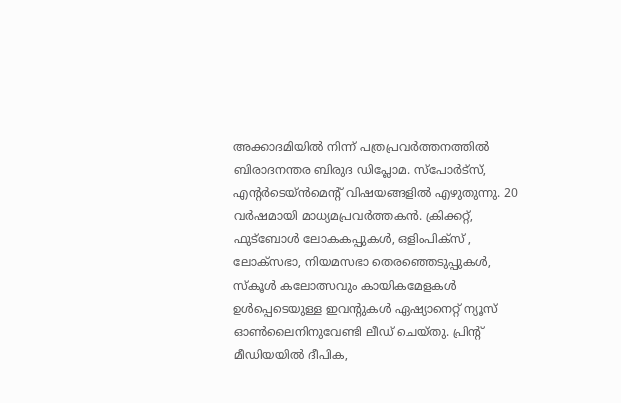അക്കാദമിയില്‍ നിന്ന് പത്രപ്രവര്‍ത്തനത്തില്‍ ബിരാദനന്തര ബിരുദ ഡിപ്ലോമ. സ്പോര്‍ട്സ്, എന്‍റര്‍ടെയ്ൻമെന്‍റ് വിഷയങ്ങളില്‍ എഴുതുന്നു. 20 വര്‍ഷമായി മാധ്യമപ്രവര്‍ത്തകൻ. ക്രിക്കറ്റ്, ഫുട്ബോള്‍ ലോകകപ്പുകൾ, ഒളിംപിക്സ് , ലോക്സഭാ, നിയമസഭാ തെരഞ്ഞെടുപ്പുകള്‍, സ്കൂള്‍ കലോത്സവും കായികമേളകള്‍ ഉള്‍പ്പെടെയുള്ള ഇവന്‍റുകള്‍ ഏഷ്യാനെറ്റ് ന്യൂസ് ഓണ്‍ലൈനിനുവേണ്ടി ലീഡ് ചെയ്തു. പ്രിന്‍റ് മീഡിയയില്‍ ദീപിക,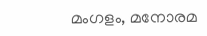മംഗളം, മനോരമ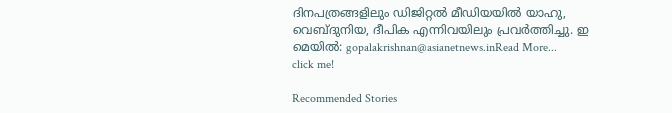ദിനപത്രങ്ങളിലും ഡിജിറ്റൽ മീഡിയയില്‍ യാഹു, വെബ്ദുനിയ, ദീപിക എന്നിവയിലും പ്രവര്‍ത്തിച്ചു. ഇ മെയില്‍: gopalakrishnan@asianetnews.inRead More...
click me!

Recommended Stories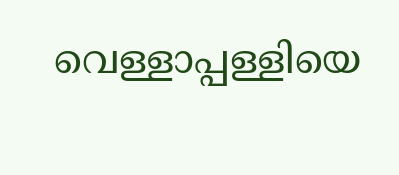വെള്ളാപ്പള്ളിയെ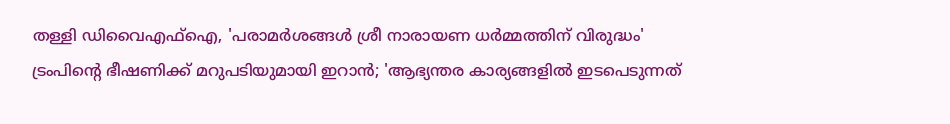തള്ളി ഡിവൈഎഫ്ഐ, 'പരാമർശങ്ങൾ ശ്രീ നാരായണ ധർമ്മത്തിന് വിരുദ്ധം'
ട്രംപിന്റെ ഭീഷണിക്ക് മറുപടിയുമായി ഇറാൻ; 'ആഭ്യന്തര കാര്യങ്ങളിൽ ഇടപെടുന്നത്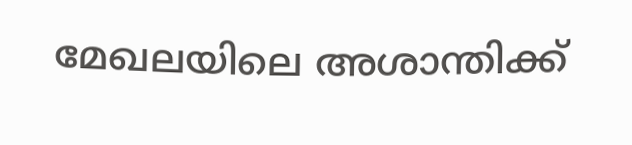മേഖലയിലെ അശാന്തിക്ക്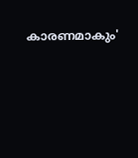കാരണമാകും'